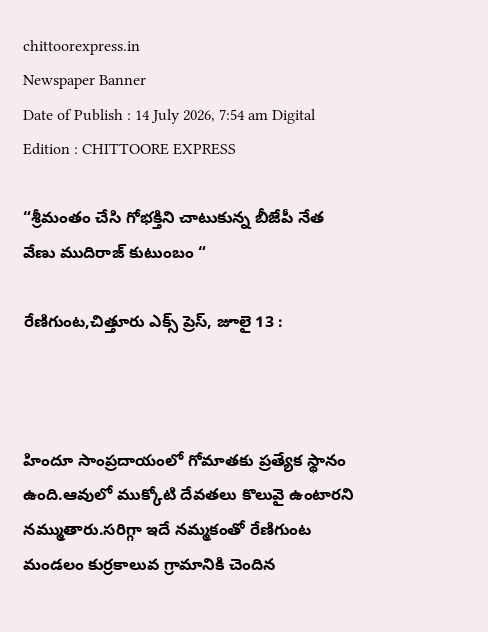chittoorexpress.in
Newspaper Banner
Date of Publish : 14 July 2026, 7:54 am Digital Edition : CHITTOORE EXPRESS

“శ్రీమంతం చేసి గోభక్తిని చాటుకున్న బీజేపీ నేత వేణు ముదిరాజ్ కుటుంబం “

రేణిగుంట,చిత్తూరు ఎక్స్ ప్రెస్, జూలై 13 :



హిందూ సాంప్రదాయంలో గోమాతకు ప్రత్యేక స్థానం ఉంది.ఆవులో ముక్కోటి దేవతలు కొలువై ఉంటారని నమ్ముతారు.సరిగ్గా ఇదే నమ్మకంతో రేణిగుంట మండలం కుర్రకాలువ గ్రామానికి చెందిన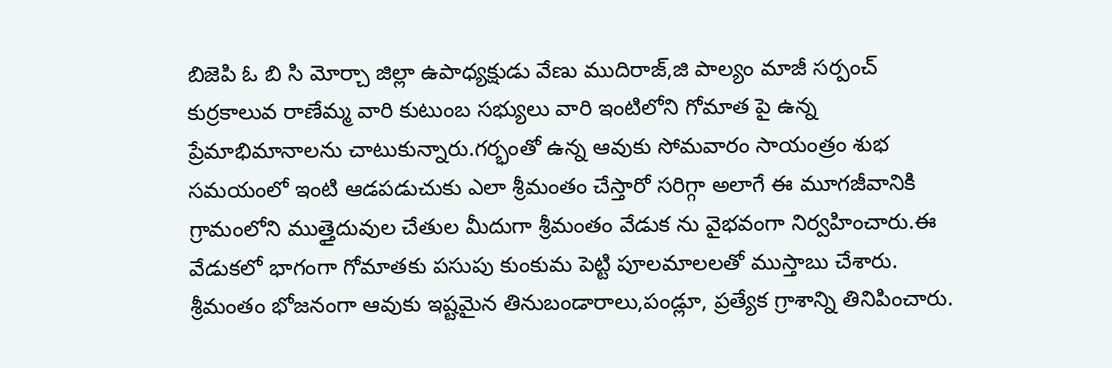బిజెపి ఓ బి సి మోర్చా జిల్లా ఉపాధ్యక్షుడు వేణు ముదిరాజ్,జి పాల్యం మాజీ సర్పంచ్ కుర్రకాలువ రాణేమ్మ వారి కుటుంబ సభ్యులు వారి ఇంటిలోని గోమాత పై ఉన్న ప్రేమాభిమానాలను చాటుకున్నారు.గర్భంతో ఉన్న ఆవుకు సోమవారం సాయంత్రం శుభ సమయంలో ఇంటి ఆడపడుచుకు ఎలా శ్రీమంతం చేస్తారో సరిగ్గా అలాగే ఈ మూగజీవానికి గ్రామంలోని ముత్తైదువుల చేతుల మీదుగా శ్రీమంతం వేడుక ను వైభవంగా నిర్వహించారు.ఈ వేడుకలో భాగంగా గోమాతకు పసుపు కుంకుమ పెట్టి పూలమాలలతో ముస్తాబు చేశారు. శ్రీమంతం భోజనంగా ఆవుకు ఇష్టమైన తినుబండారాలు,పండ్లూ, ప్రత్యేక గ్రాశాన్ని తినిపించారు.